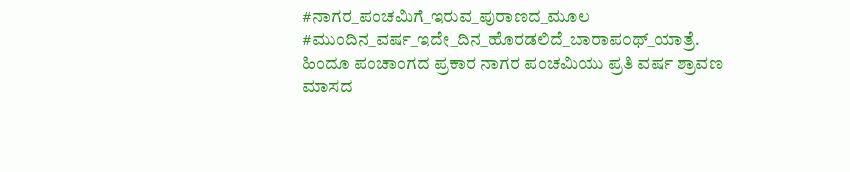#ನಾಗರ_ಪಂಚಮಿಗೆ_ಇರುವ_ಪುರಾಣದ_ಮೂಲ
#ಮುಂದಿನ_ವರ್ಷ_ಇದೇ_ದಿನ_ಹೊರಡಲಿದೆ_ಬಾರಾಪ೦ಥ್_ಯಾತ್ರೆ.
ಹಿಂದೂ ಪಂಚಾಂಗದ ಪ್ರಕಾರ ನಾಗರ ಪಂಚಮಿಯು ಪ್ರತಿ ವರ್ಷ ಶ್ರಾವಣ ಮಾಸದ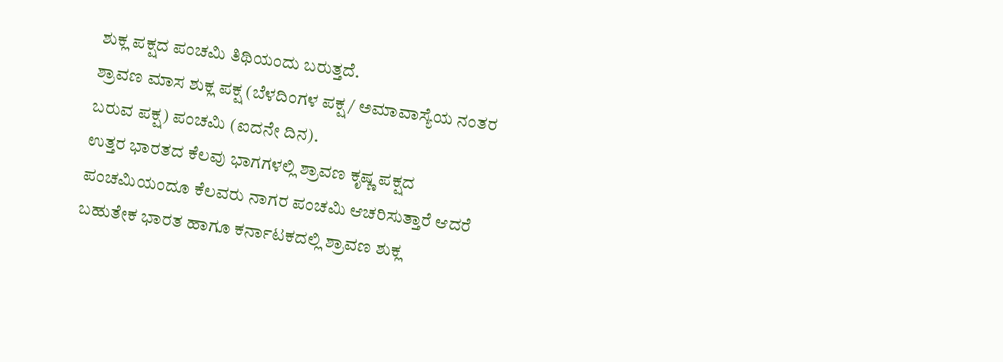ಶುಕ್ಲ ಪಕ್ಷದ ಪಂಚಮಿ ತಿಥಿಯಂದು ಬರುತ್ತದೆ.
ಶ್ರಾವಣ ಮಾಸ ಶುಕ್ಲ ಪಕ್ಷ (ಬೆಳದಿಂಗಳ ಪಕ್ಷ / ಅಮಾವಾಸ್ಯೆಯ ನಂತರ ಬರುವ ಪಕ್ಷ) ಪಂಚಮಿ (ಐದನೇ ದಿನ).
ಉತ್ತರ ಭಾರತದ ಕೆಲವು ಭಾಗಗಳಲ್ಲಿ ಶ್ರಾವಣ ಕೃಷ್ಣ ಪಕ್ಷದ ಪಂಚಮಿಯಂದೂ ಕೆಲವರು ನಾಗರ ಪಂಚಮಿ ಆಚರಿಸುತ್ತಾರೆ ಆದರೆ ಬಹುತೇಕ ಭಾರತ ಹಾಗೂ ಕರ್ನಾಟಕದಲ್ಲಿ ಶ್ರಾವಣ ಶುಕ್ಲ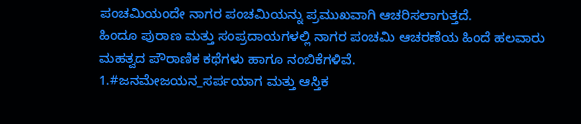ಪಂಚಮಿಯಂದೇ ನಾಗರ ಪಂಚಮಿಯನ್ನು ಪ್ರಮುಖವಾಗಿ ಆಚರಿಸಲಾಗುತ್ತದೆ.
ಹಿಂದೂ ಪುರಾಣ ಮತ್ತು ಸಂಪ್ರದಾಯಗಳಲ್ಲಿ ನಾಗರ ಪಂಚಮಿ ಆಚರಣೆಯ ಹಿಂದೆ ಹಲವಾರು ಮಹತ್ವದ ಪೌರಾಣಿಕ ಕಥೆಗಳು ಹಾಗೂ ನಂಬಿಕೆಗಳಿವೆ.
1.#ಜನಮೇಜಯನ_ಸರ್ಪಯಾಗ ಮತ್ತು ಆಸ್ತಿಕ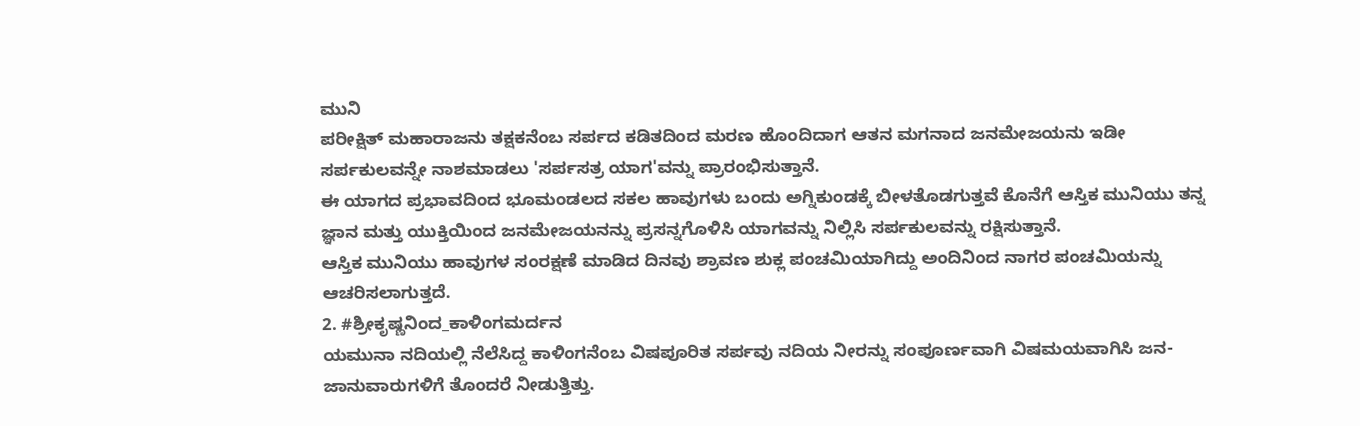ಮುನಿ
ಪರೀಕ್ಷಿತ್ ಮಹಾರಾಜನು ತಕ್ಷಕನೆಂಬ ಸರ್ಪದ ಕಡಿತದಿಂದ ಮರಣ ಹೊಂದಿದಾಗ ಆತನ ಮಗನಾದ ಜನಮೇಜಯನು ಇಡೀ ಸರ್ಪಕುಲವನ್ನೇ ನಾಶಮಾಡಲು 'ಸರ್ಪಸತ್ರ ಯಾಗ'ವನ್ನು ಪ್ರಾರಂಭಿಸುತ್ತಾನೆ.
ಈ ಯಾಗದ ಪ್ರಭಾವದಿಂದ ಭೂಮಂಡಲದ ಸಕಲ ಹಾವುಗಳು ಬಂದು ಅಗ್ನಿಕುಂಡಕ್ಕೆ ಬೀಳತೊಡಗುತ್ತವೆ ಕೊನೆಗೆ ಆಸ್ತಿಕ ಮುನಿಯು ತನ್ನ ಜ್ಞಾನ ಮತ್ತು ಯುಕ್ತಿಯಿಂದ ಜನಮೇಜಯನನ್ನು ಪ್ರಸನ್ನಗೊಳಿಸಿ ಯಾಗವನ್ನು ನಿಲ್ಲಿಸಿ ಸರ್ಪಕುಲವನ್ನು ರಕ್ಷಿಸುತ್ತಾನೆ.
ಆಸ್ತಿಕ ಮುನಿಯು ಹಾವುಗಳ ಸಂರಕ್ಷಣೆ ಮಾಡಿದ ದಿನವು ಶ್ರಾವಣ ಶುಕ್ಲ ಪಂಚಮಿಯಾಗಿದ್ದು ಅಂದಿನಿಂದ ನಾಗರ ಪಂಚಮಿಯನ್ನು ಆಚರಿಸಲಾಗುತ್ತದೆ.
2. #ಶ್ರೀಕೃಷ್ಣನಿಂದ_ಕಾಳಿಂಗಮರ್ದನ
ಯಮುನಾ ನದಿಯಲ್ಲಿ ನೆಲೆಸಿದ್ದ ಕಾಳಿಂಗನೆಂಬ ವಿಷಪೂರಿತ ಸರ್ಪವು ನದಿಯ ನೀರನ್ನು ಸಂಪೂರ್ಣವಾಗಿ ವಿಷಮಯವಾಗಿಸಿ ಜನ-ಜಾನುವಾರುಗಳಿಗೆ ತೊಂದರೆ ನೀಡುತ್ತಿತ್ತು.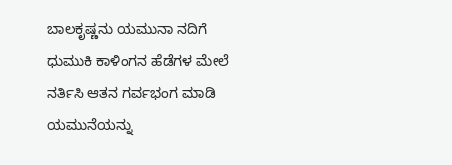ಬಾಲಕೃಷ್ಣನು ಯಮುನಾ ನದಿಗೆ ಧುಮುಕಿ ಕಾಳಿಂಗನ ಹೆಡೆಗಳ ಮೇಲೆ ನರ್ತಿಸಿ ಆತನ ಗರ್ವಭಂಗ ಮಾಡಿ ಯಮುನೆಯನ್ನು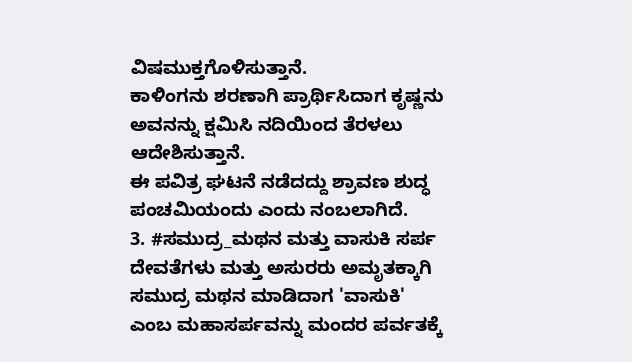ವಿಷಮುಕ್ತಗೊಳಿಸುತ್ತಾನೆ.
ಕಾಳಿಂಗನು ಶರಣಾಗಿ ಪ್ರಾರ್ಥಿಸಿದಾಗ ಕೃಷ್ಣನು ಅವನನ್ನು ಕ್ಷಮಿಸಿ ನದಿಯಿಂದ ತೆರಳಲು ಆದೇಶಿಸುತ್ತಾನೆ.
ಈ ಪವಿತ್ರ ಘಟನೆ ನಡೆದದ್ದು ಶ್ರಾವಣ ಶುದ್ಧ ಪಂಚಮಿಯಂದು ಎಂದು ನಂಬಲಾಗಿದೆ.
3. #ಸಮುದ್ರ_ಮಥನ ಮತ್ತು ವಾಸುಕಿ ಸರ್ಪ ದೇವತೆಗಳು ಮತ್ತು ಅಸುರರು ಅಮೃತಕ್ಕಾಗಿ ಸಮುದ್ರ ಮಥನ ಮಾಡಿದಾಗ 'ವಾಸುಕಿ' ಎಂಬ ಮಹಾಸರ್ಪವನ್ನು ಮಂದರ ಪರ್ವತಕ್ಕೆ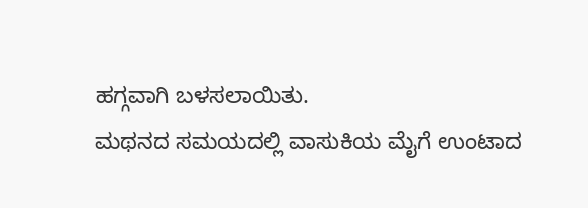ಹಗ್ಗವಾಗಿ ಬಳಸಲಾಯಿತು.
ಮಥನದ ಸಮಯದಲ್ಲಿ ವಾಸುಕಿಯ ಮೈಗೆ ಉಂಟಾದ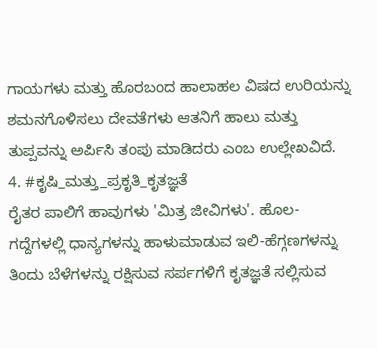ಗಾಯಗಳು ಮತ್ತು ಹೊರಬಂದ ಹಾಲಾಹಲ ವಿಷದ ಉರಿಯನ್ನು ಶಮನಗೊಳಿಸಲು ದೇವತೆಗಳು ಆತನಿಗೆ ಹಾಲು ಮತ್ತು ತುಪ್ಪವನ್ನು ಅರ್ಪಿಸಿ ತಂಪು ಮಾಡಿದರು ಎಂಬ ಉಲ್ಲೇಖವಿದೆ.
4. #ಕೃಷಿ_ಮತ್ತು_ಪ್ರಕೃತಿ_ಕೃತಜ್ಞತೆ
ರೈತರ ಪಾಲಿಗೆ ಹಾವುಗಳು 'ಮಿತ್ರ ಜೀವಿಗಳು'. ಹೊಲ-ಗದ್ದೆಗಳಲ್ಲಿ ಧಾನ್ಯಗಳನ್ನು ಹಾಳುಮಾಡುವ ಇಲಿ-ಹೆಗ್ಗಣಗಳನ್ನು ತಿಂದು ಬೆಳೆಗಳನ್ನು ರಕ್ಷಿಸುವ ಸರ್ಪಗಳಿಗೆ ಕೃತಜ್ಞತೆ ಸಲ್ಲಿಸುವ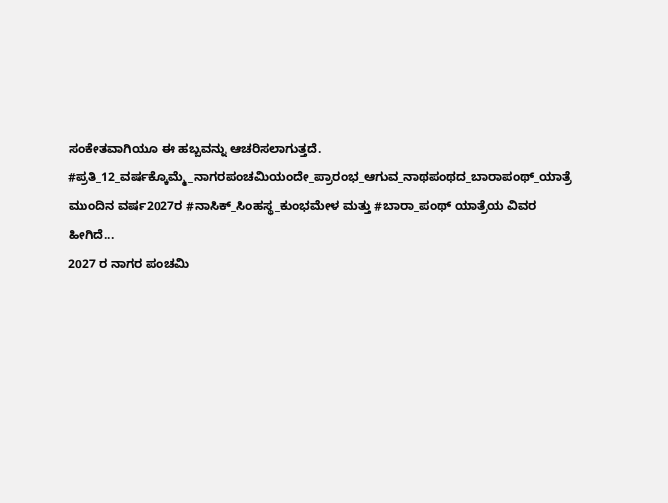ಸಂಕೇತವಾಗಿಯೂ ಈ ಹಬ್ಬವನ್ನು ಆಚರಿಸಲಾಗುತ್ತದೆ.
#ಪ್ರತಿ_12_ವರ್ಷಕ್ಕೊಮ್ಮೆ_ನಾಗರಪಂಚಮಿಯಂದೇ_ಪ್ರಾರಂಭ_ಆಗುವ_ನಾಥಪಂಥದ_ಬಾರಾಪಂಥ್_ಯಾತ್ರೆ
ಮುಂದಿನ ವರ್ಷ2027ರ #ನಾಸಿಕ್_ಸಿಂಹಸ್ಥ_ಕುಂಭಮೇಳ ಮತ್ತು #ಬಾರಾ_ಪಂಥ್ ಯಾತ್ರೆಯ ವಿವರ ಹೀಗಿದೆ...
2027 ರ ನಾಗರ ಪಂಚಮಿ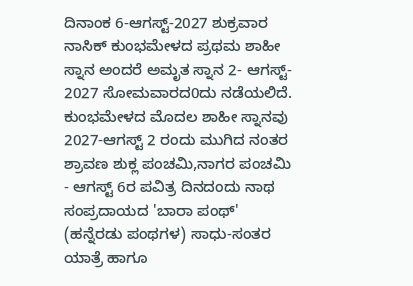ದಿನಾಂಕ 6-ಆಗಸ್ಟ್-2027 ಶುಕ್ರವಾರ ನಾಸಿಕ್ ಕುಂಭಮೇಳದ ಪ್ರಥಮ ಶಾಹೀ ಸ್ನಾನ ಅಂದರೆ ಅಮೃತ ಸ್ನಾನ 2- ಆಗಸ್ಟ್- 2027 ಸೋಮವಾರದ0ದು ನಡೆಯಲಿದೆ.
ಕುಂಭಮೇಳದ ಮೊದಲ ಶಾಹೀ ಸ್ನಾನವು 2027-ಆಗಸ್ಟ್ 2 ರಂದು ಮುಗಿದ ನಂತರ ಶ್ರಾವಣ ಶುಕ್ಲ ಪಂಚಮಿ,ನಾಗರ ಪಂಚಮಿ - ಆಗಸ್ಟ್ 6ರ ಪವಿತ್ರ ದಿನದಂದು ನಾಥ ಸಂಪ್ರದಾಯದ 'ಬಾರಾ ಪಂಥ್' (ಹನ್ನೆರಡು ಪಂಥಗಳ) ಸಾಧು-ಸಂತರ ಯಾತ್ರೆ ಹಾಗೂ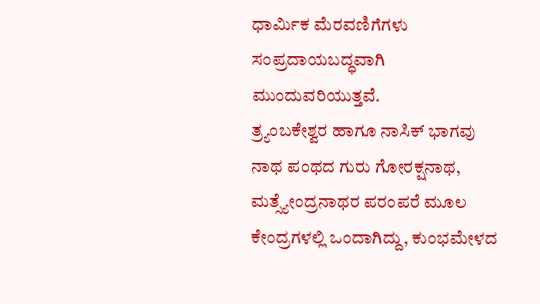ಧಾರ್ಮಿಕ ಮೆರವಣಿಗೆಗಳು ಸಂಪ್ರದಾಯಬದ್ಧವಾಗಿ ಮುಂದುವರಿಯುತ್ತವೆ.
ತ್ರ್ಯಂಬಕೇಶ್ವರ ಹಾಗೂ ನಾಸಿಕ್ ಭಾಗವು ನಾಥ ಪಂಥದ ಗುರು ಗೋರಕ್ಷನಾಥ, ಮತ್ಸ್ಯೇಂದ್ರನಾಥರ ಪರಂಪರೆ ಮೂಲ ಕೇಂದ್ರಗಳಲ್ಲಿ ಒಂದಾಗಿದ್ದು, ಕುಂಭಮೇಳದ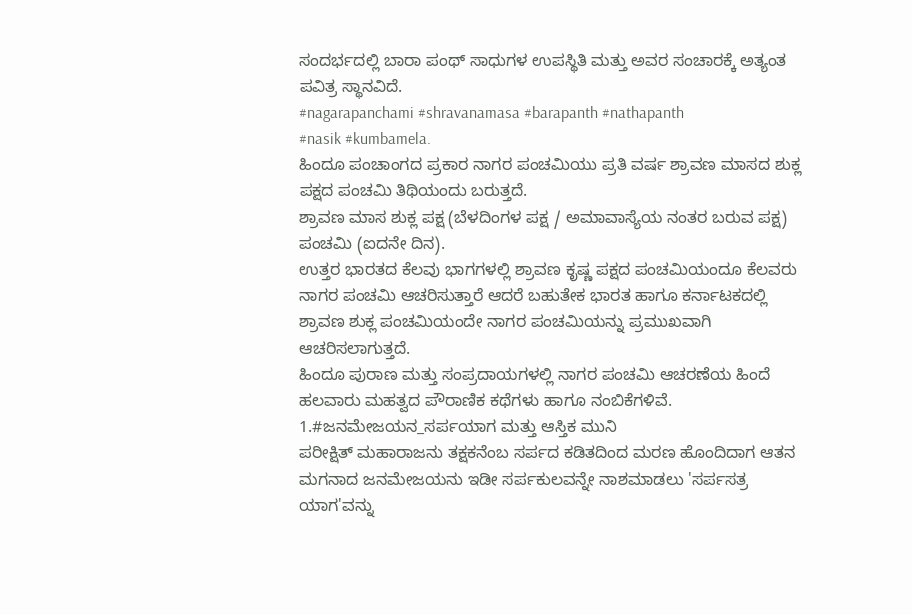ಸಂದರ್ಭದಲ್ಲಿ ಬಾರಾ ಪಂಥ್ ಸಾಧುಗಳ ಉಪಸ್ಥಿತಿ ಮತ್ತು ಅವರ ಸಂಚಾರಕ್ಕೆ ಅತ್ಯಂತ ಪವಿತ್ರ ಸ್ಥಾನವಿದೆ.
#nagarapanchami #shravanamasa #barapanth #nathapanth
#nasik #kumbamela.
ಹಿಂದೂ ಪಂಚಾಂಗದ ಪ್ರಕಾರ ನಾಗರ ಪಂಚಮಿಯು ಪ್ರತಿ ವರ್ಷ ಶ್ರಾವಣ ಮಾಸದ ಶುಕ್ಲ ಪಕ್ಷದ ಪಂಚಮಿ ತಿಥಿಯಂದು ಬರುತ್ತದೆ.
ಶ್ರಾವಣ ಮಾಸ ಶುಕ್ಲ ಪಕ್ಷ (ಬೆಳದಿಂಗಳ ಪಕ್ಷ / ಅಮಾವಾಸ್ಯೆಯ ನಂತರ ಬರುವ ಪಕ್ಷ) ಪಂಚಮಿ (ಐದನೇ ದಿನ).
ಉತ್ತರ ಭಾರತದ ಕೆಲವು ಭಾಗಗಳಲ್ಲಿ ಶ್ರಾವಣ ಕೃಷ್ಣ ಪಕ್ಷದ ಪಂಚಮಿಯಂದೂ ಕೆಲವರು ನಾಗರ ಪಂಚಮಿ ಆಚರಿಸುತ್ತಾರೆ ಆದರೆ ಬಹುತೇಕ ಭಾರತ ಹಾಗೂ ಕರ್ನಾಟಕದಲ್ಲಿ ಶ್ರಾವಣ ಶುಕ್ಲ ಪಂಚಮಿಯಂದೇ ನಾಗರ ಪಂಚಮಿಯನ್ನು ಪ್ರಮುಖವಾಗಿ ಆಚರಿಸಲಾಗುತ್ತದೆ.
ಹಿಂದೂ ಪುರಾಣ ಮತ್ತು ಸಂಪ್ರದಾಯಗಳಲ್ಲಿ ನಾಗರ ಪಂಚಮಿ ಆಚರಣೆಯ ಹಿಂದೆ ಹಲವಾರು ಮಹತ್ವದ ಪೌರಾಣಿಕ ಕಥೆಗಳು ಹಾಗೂ ನಂಬಿಕೆಗಳಿವೆ.
1.#ಜನಮೇಜಯನ_ಸರ್ಪಯಾಗ ಮತ್ತು ಆಸ್ತಿಕ ಮುನಿ
ಪರೀಕ್ಷಿತ್ ಮಹಾರಾಜನು ತಕ್ಷಕನೆಂಬ ಸರ್ಪದ ಕಡಿತದಿಂದ ಮರಣ ಹೊಂದಿದಾಗ ಆತನ ಮಗನಾದ ಜನಮೇಜಯನು ಇಡೀ ಸರ್ಪಕುಲವನ್ನೇ ನಾಶಮಾಡಲು 'ಸರ್ಪಸತ್ರ ಯಾಗ'ವನ್ನು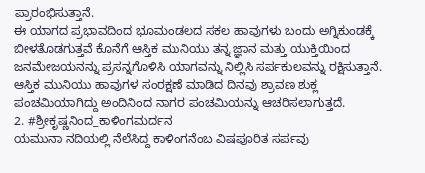ಪ್ರಾರಂಭಿಸುತ್ತಾನೆ.
ಈ ಯಾಗದ ಪ್ರಭಾವದಿಂದ ಭೂಮಂಡಲದ ಸಕಲ ಹಾವುಗಳು ಬಂದು ಅಗ್ನಿಕುಂಡಕ್ಕೆ ಬೀಳತೊಡಗುತ್ತವೆ ಕೊನೆಗೆ ಆಸ್ತಿಕ ಮುನಿಯು ತನ್ನ ಜ್ಞಾನ ಮತ್ತು ಯುಕ್ತಿಯಿಂದ ಜನಮೇಜಯನನ್ನು ಪ್ರಸನ್ನಗೊಳಿಸಿ ಯಾಗವನ್ನು ನಿಲ್ಲಿಸಿ ಸರ್ಪಕುಲವನ್ನು ರಕ್ಷಿಸುತ್ತಾನೆ.
ಆಸ್ತಿಕ ಮುನಿಯು ಹಾವುಗಳ ಸಂರಕ್ಷಣೆ ಮಾಡಿದ ದಿನವು ಶ್ರಾವಣ ಶುಕ್ಲ ಪಂಚಮಿಯಾಗಿದ್ದು ಅಂದಿನಿಂದ ನಾಗರ ಪಂಚಮಿಯನ್ನು ಆಚರಿಸಲಾಗುತ್ತದೆ.
2. #ಶ್ರೀಕೃಷ್ಣನಿಂದ_ಕಾಳಿಂಗಮರ್ದನ
ಯಮುನಾ ನದಿಯಲ್ಲಿ ನೆಲೆಸಿದ್ದ ಕಾಳಿಂಗನೆಂಬ ವಿಷಪೂರಿತ ಸರ್ಪವು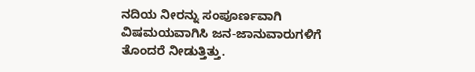ನದಿಯ ನೀರನ್ನು ಸಂಪೂರ್ಣವಾಗಿ ವಿಷಮಯವಾಗಿಸಿ ಜನ-ಜಾನುವಾರುಗಳಿಗೆ ತೊಂದರೆ ನೀಡುತ್ತಿತ್ತು.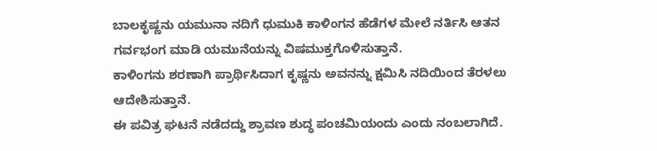ಬಾಲಕೃಷ್ಣನು ಯಮುನಾ ನದಿಗೆ ಧುಮುಕಿ ಕಾಳಿಂಗನ ಹೆಡೆಗಳ ಮೇಲೆ ನರ್ತಿಸಿ ಆತನ ಗರ್ವಭಂಗ ಮಾಡಿ ಯಮುನೆಯನ್ನು ವಿಷಮುಕ್ತಗೊಳಿಸುತ್ತಾನೆ.
ಕಾಳಿಂಗನು ಶರಣಾಗಿ ಪ್ರಾರ್ಥಿಸಿದಾಗ ಕೃಷ್ಣನು ಅವನನ್ನು ಕ್ಷಮಿಸಿ ನದಿಯಿಂದ ತೆರಳಲು ಆದೇಶಿಸುತ್ತಾನೆ.
ಈ ಪವಿತ್ರ ಘಟನೆ ನಡೆದದ್ದು ಶ್ರಾವಣ ಶುದ್ಧ ಪಂಚಮಿಯಂದು ಎಂದು ನಂಬಲಾಗಿದೆ.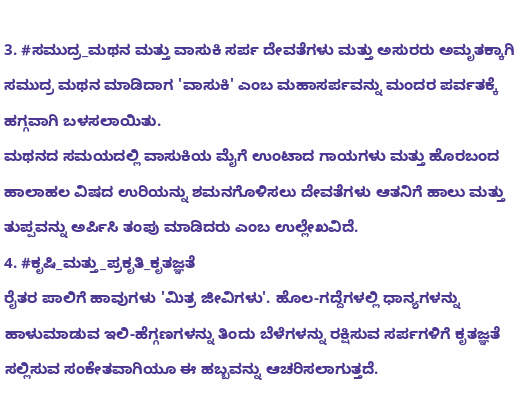3. #ಸಮುದ್ರ_ಮಥನ ಮತ್ತು ವಾಸುಕಿ ಸರ್ಪ ದೇವತೆಗಳು ಮತ್ತು ಅಸುರರು ಅಮೃತಕ್ಕಾಗಿ ಸಮುದ್ರ ಮಥನ ಮಾಡಿದಾಗ 'ವಾಸುಕಿ' ಎಂಬ ಮಹಾಸರ್ಪವನ್ನು ಮಂದರ ಪರ್ವತಕ್ಕೆ ಹಗ್ಗವಾಗಿ ಬಳಸಲಾಯಿತು.
ಮಥನದ ಸಮಯದಲ್ಲಿ ವಾಸುಕಿಯ ಮೈಗೆ ಉಂಟಾದ ಗಾಯಗಳು ಮತ್ತು ಹೊರಬಂದ ಹಾಲಾಹಲ ವಿಷದ ಉರಿಯನ್ನು ಶಮನಗೊಳಿಸಲು ದೇವತೆಗಳು ಆತನಿಗೆ ಹಾಲು ಮತ್ತು ತುಪ್ಪವನ್ನು ಅರ್ಪಿಸಿ ತಂಪು ಮಾಡಿದರು ಎಂಬ ಉಲ್ಲೇಖವಿದೆ.
4. #ಕೃಷಿ_ಮತ್ತು_ಪ್ರಕೃತಿ_ಕೃತಜ್ಞತೆ
ರೈತರ ಪಾಲಿಗೆ ಹಾವುಗಳು 'ಮಿತ್ರ ಜೀವಿಗಳು'. ಹೊಲ-ಗದ್ದೆಗಳಲ್ಲಿ ಧಾನ್ಯಗಳನ್ನು ಹಾಳುಮಾಡುವ ಇಲಿ-ಹೆಗ್ಗಣಗಳನ್ನು ತಿಂದು ಬೆಳೆಗಳನ್ನು ರಕ್ಷಿಸುವ ಸರ್ಪಗಳಿಗೆ ಕೃತಜ್ಞತೆ ಸಲ್ಲಿಸುವ ಸಂಕೇತವಾಗಿಯೂ ಈ ಹಬ್ಬವನ್ನು ಆಚರಿಸಲಾಗುತ್ತದೆ.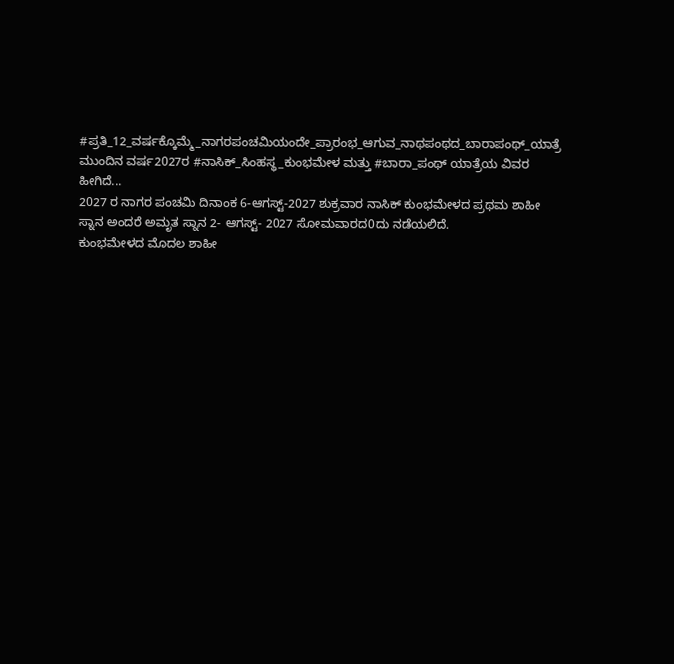#ಪ್ರತಿ_12_ವರ್ಷಕ್ಕೊಮ್ಮೆ_ನಾಗರಪಂಚಮಿಯಂದೇ_ಪ್ರಾರಂಭ_ಆಗುವ_ನಾಥಪಂಥದ_ಬಾರಾಪಂಥ್_ಯಾತ್ರೆ
ಮುಂದಿನ ವರ್ಷ2027ರ #ನಾಸಿಕ್_ಸಿಂಹಸ್ಥ_ಕುಂಭಮೇಳ ಮತ್ತು #ಬಾರಾ_ಪಂಥ್ ಯಾತ್ರೆಯ ವಿವರ ಹೀಗಿದೆ...
2027 ರ ನಾಗರ ಪಂಚಮಿ ದಿನಾಂಕ 6-ಆಗಸ್ಟ್-2027 ಶುಕ್ರವಾರ ನಾಸಿಕ್ ಕುಂಭಮೇಳದ ಪ್ರಥಮ ಶಾಹೀ ಸ್ನಾನ ಅಂದರೆ ಅಮೃತ ಸ್ನಾನ 2- ಆಗಸ್ಟ್- 2027 ಸೋಮವಾರದ0ದು ನಡೆಯಲಿದೆ.
ಕುಂಭಮೇಳದ ಮೊದಲ ಶಾಹೀ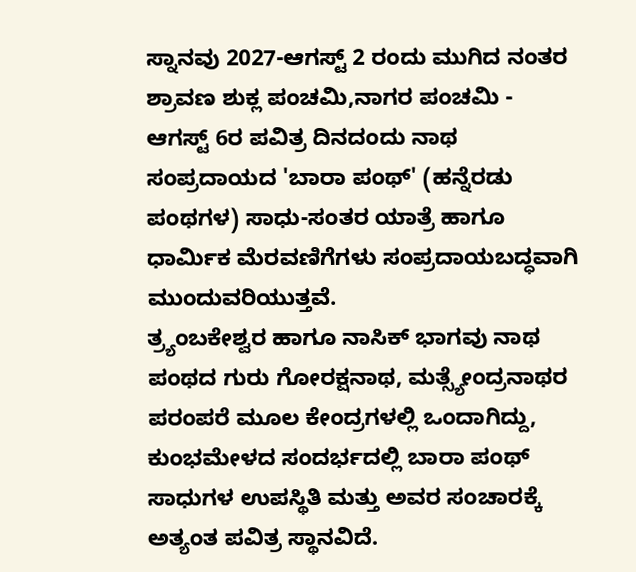ಸ್ನಾನವು 2027-ಆಗಸ್ಟ್ 2 ರಂದು ಮುಗಿದ ನಂತರ ಶ್ರಾವಣ ಶುಕ್ಲ ಪಂಚಮಿ,ನಾಗರ ಪಂಚಮಿ - ಆಗಸ್ಟ್ 6ರ ಪವಿತ್ರ ದಿನದಂದು ನಾಥ ಸಂಪ್ರದಾಯದ 'ಬಾರಾ ಪಂಥ್' (ಹನ್ನೆರಡು ಪಂಥಗಳ) ಸಾಧು-ಸಂತರ ಯಾತ್ರೆ ಹಾಗೂ ಧಾರ್ಮಿಕ ಮೆರವಣಿಗೆಗಳು ಸಂಪ್ರದಾಯಬದ್ಧವಾಗಿ ಮುಂದುವರಿಯುತ್ತವೆ.
ತ್ರ್ಯಂಬಕೇಶ್ವರ ಹಾಗೂ ನಾಸಿಕ್ ಭಾಗವು ನಾಥ ಪಂಥದ ಗುರು ಗೋರಕ್ಷನಾಥ, ಮತ್ಸ್ಯೇಂದ್ರನಾಥರ ಪರಂಪರೆ ಮೂಲ ಕೇಂದ್ರಗಳಲ್ಲಿ ಒಂದಾಗಿದ್ದು, ಕುಂಭಮೇಳದ ಸಂದರ್ಭದಲ್ಲಿ ಬಾರಾ ಪಂಥ್ ಸಾಧುಗಳ ಉಪಸ್ಥಿತಿ ಮತ್ತು ಅವರ ಸಂಚಾರಕ್ಕೆ ಅತ್ಯಂತ ಪವಿತ್ರ ಸ್ಥಾನವಿದೆ.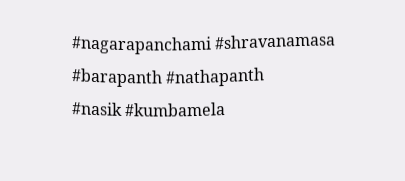#nagarapanchami #shravanamasa #barapanth #nathapanth
#nasik #kumbamela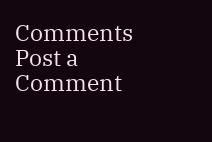Comments
Post a Comment